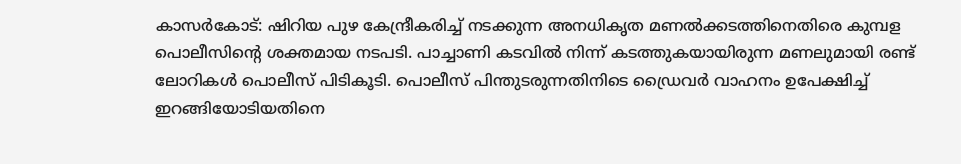കാസർകോട്: ഷിറിയ പുഴ കേന്ദ്രീകരിച്ച് നടക്കുന്ന അനധികൃത മണൽക്കടത്തിനെതിരെ കുമ്പള പൊലീസിന്റെ ശക്തമായ നടപടി. പാച്ചാണി കടവിൽ നിന്ന് കടത്തുകയായിരുന്ന മണലുമായി രണ്ട് ലോറികൾ പൊലീസ് പിടികൂടി. പൊലീസ് പിന്തുടരുന്നതിനിടെ ഡ്രൈവർ വാഹനം ഉപേക്ഷിച്ച് ഇറങ്ങിയോടിയതിനെ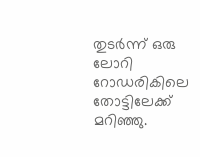തുടർന്ന് ഒരു ലോറി റോഡരികിലെ തോട്ടിലേക്ക് മറിഞ്ഞു.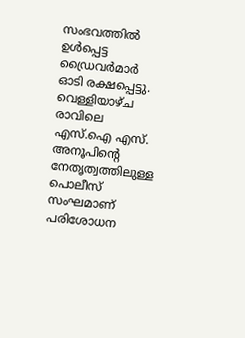സംഭവത്തിൽ ഉൾപ്പെട്ട ഡ്രൈവർമാർ ഓടി രക്ഷപ്പെട്ടു.
വെള്ളിയാഴ്ച രാവിലെ എസ്.ഐ എസ്. അനൂപിന്റെ നേതൃത്വത്തിലുള്ള പൊലീസ് സംഘമാണ് പരിശോധന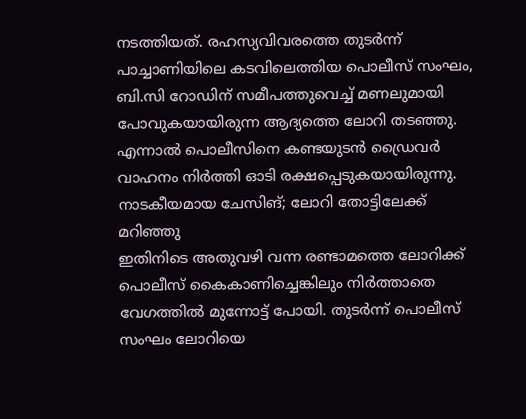നടത്തിയത്. രഹസ്യവിവരത്തെ തുടർന്ന് പാച്ചാണിയിലെ കടവിലെത്തിയ പൊലീസ് സംഘം, ബി.സി റോഡിന് സമീപത്തുവെച്ച് മണലുമായി പോവുകയായിരുന്ന ആദ്യത്തെ ലോറി തടഞ്ഞു. എന്നാൽ പൊലീസിനെ കണ്ടയുടൻ ഡ്രൈവർ വാഹനം നിർത്തി ഓടി രക്ഷപ്പെടുകയായിരുന്നു.
നാടകീയമായ ചേസിങ്; ലോറി തോട്ടിലേക്ക് മറിഞ്ഞു
ഇതിനിടെ അതുവഴി വന്ന രണ്ടാമത്തെ ലോറിക്ക് പൊലീസ് കൈകാണിച്ചെങ്കിലും നിർത്താതെ വേഗത്തിൽ മുന്നോട്ട് പോയി. തുടർന്ന് പൊലീസ് സംഘം ലോറിയെ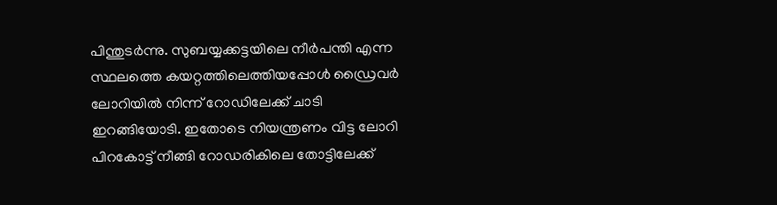പിന്തുടർന്നു. സുബയ്യക്കട്ടയിലെ നീർപന്തി എന്ന സ്ഥലത്തെ കയറ്റത്തിലെത്തിയപ്പോൾ ഡ്രൈവർ ലോറിയിൽ നിന്ന് റോഡിലേക്ക് ചാടി ഇറങ്ങിയോടി. ഇതോടെ നിയന്ത്രണം വിട്ട ലോറി പിറകോട്ട് നീങ്ങി റോഡരികിലെ തോട്ടിലേക്ക്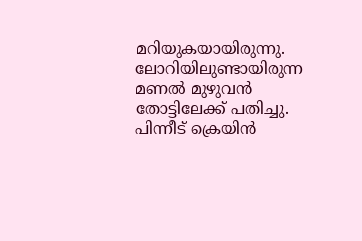മറിയുകയായിരുന്നു.
ലോറിയിലുണ്ടായിരുന്ന മണൽ മുഴുവൻ തോട്ടിലേക്ക് പതിച്ചു. പിന്നീട് ക്രെയിൻ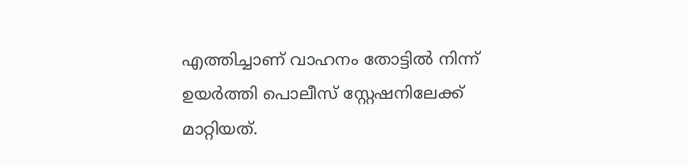എത്തിച്ചാണ് വാഹനം തോട്ടിൽ നിന്ന് ഉയർത്തി പൊലീസ് സ്റ്റേഷനിലേക്ക് മാറ്റിയത്.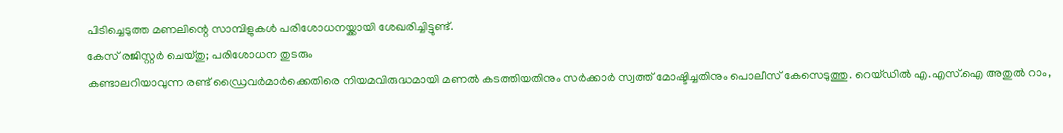പിടിച്ചെടുത്ത മണലിന്റെ സാമ്പിളുകൾ പരിശോധനയ്ക്കായി ശേഖരിച്ചിട്ടുണ്ട്.
കേസ് രജിസ്റ്റർ ചെയ്തു; പരിശോധന തുടരും
കണ്ടാലറിയാവുന്ന രണ്ട് ഡ്രൈവർമാർക്കെതിരെ നിയമവിരുദ്ധമായി മണൽ കടത്തിയതിനും സർക്കാർ സ്വത്ത് മോഷ്ടിച്ചതിനും പൊലീസ് കേസെടുത്തു. റെയ്ഡിൽ എ.എസ്.ഐ അതുൽ റാം,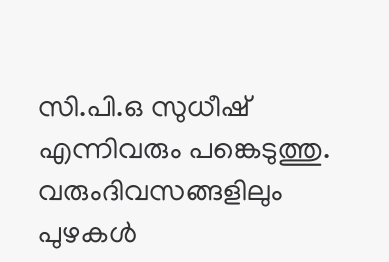സി.പി.ഒ സുധീഷ് എന്നിവരും പങ്കെടുത്തു. വരുംദിവസങ്ങളിലും പുഴകൾ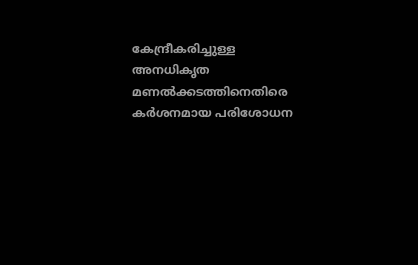കേന്ദ്രീകരിച്ചുള്ള അനധികൃത മണൽക്കടത്തിനെതിരെ കർശനമായ പരിശോധന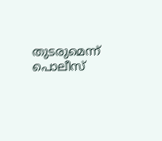തുടരുമെന്ന് പൊലീസ്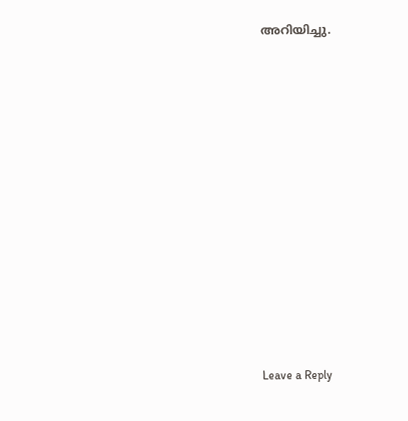അറിയിച്ചു.














Leave a Reply